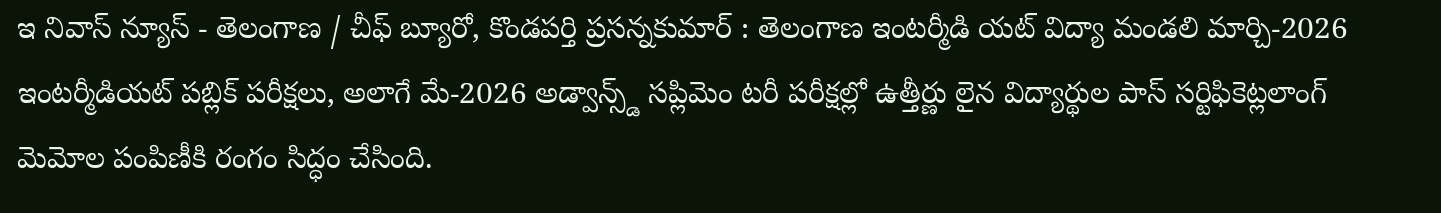ఇ నివాస్ న్యూస్ - తెలంగాణ / చీఫ్ బ్యూరో, కొండపర్తి ప్రసన్నకుమార్ : తెలంగాణ ఇంటర్మీడి యట్ విద్యా మండలి మార్చి-2026 ఇంటర్మీడియట్ పబ్లిక్ పరీక్షలు, అలాగే మే-2026 అడ్వాన్స్డ్ సప్లిమెం టరీ పరీక్షల్లో ఉత్తీర్ణు లైన విద్యార్థుల పాస్ సర్టిఫికెట్లలాంగ్ మెమోల పంపిణీకి రంగం సిద్ధం చేసింది.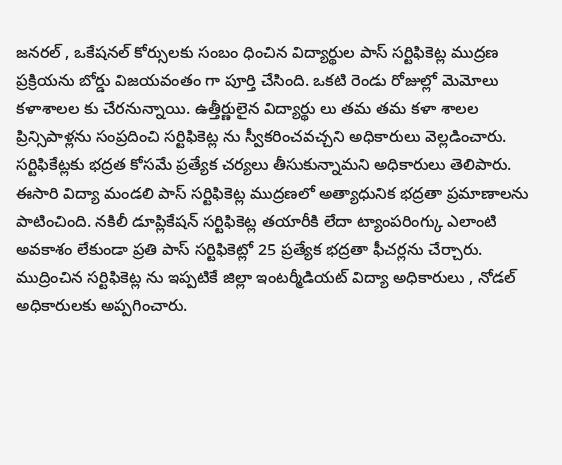జనరల్ , ఒకేషనల్ కోర్సులకు సంబం ధించిన విద్యార్థుల పాస్ సర్టిఫికెట్ల ముద్రణ ప్రక్రియను బోర్డు విజయవంతం గా పూర్తి చేసింది. ఒకటి రెండు రోజుల్లో మెమోలు కళాశాలల కు చేరనున్నాయి. ఉత్తీర్ణులైన విద్యార్థు లు తమ తమ కళా శాలల ప్రిన్సిపాళ్లను సంప్రదించి సర్టిఫికెట్ల ను స్వీకరించవచ్చని అధికారులు వెల్లడించారు. సర్టిఫికేట్లకు భద్రత కోసమే ప్రత్యేక చర్యలు తీసుకున్నామని అధికారులు తెలిపారు. ఈసారి విద్యా మండలి పాస్ సర్టిఫికెట్ల ముద్రణలో అత్యాధునిక భద్రతా ప్రమాణాలను పాటించింది. నకిలీ డూప్లికేషన్ సర్టిఫికెట్ల తయారీకి లేదా ట్యాంపరింగ్కు ఎలాంటి అవకాశం లేకుండా ప్రతి పాస్ సర్టిఫికెట్లో 25 ప్రత్యేక భద్రతా ఫీచర్లను చేర్చారు. ముద్రించిన సర్టిఫికెట్ల ను ఇప్పటికే జిల్లా ఇంటర్మీడియట్ విద్యా అధికారులు , నోడల్ అధికారులకు అప్పగించారు.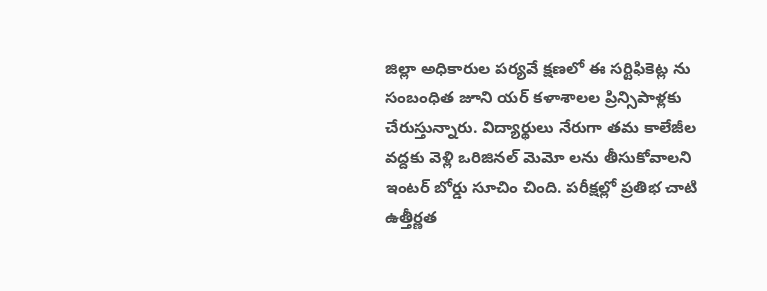జిల్లా అధికారుల పర్యవే క్షణలో ఈ సర్టిఫికెట్ల ను సంబంధిత జూని యర్ కళాశాలల ప్రిన్సిపాళ్లకు చేరుస్తున్నారు. విద్యార్థులు నేరుగా తమ కాలేజీల వద్దకు వెళ్లి ఒరిజినల్ మెమో లను తీసుకోవాలని ఇంటర్ బోర్డు సూచిం చింది. పరీక్షల్లో ప్రతిభ చాటి ఉత్తీర్ణత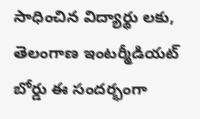సాధించిన విద్యార్థు లకు, తెలంగాణ ఇంటర్మీడియట్ బోర్డు ఈ సందర్భంగా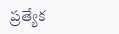ప్రత్యేక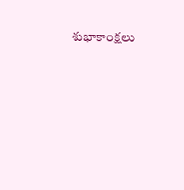శుభాకాంక్షలు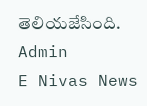తెలియజేసింది.
Admin
E Nivas News